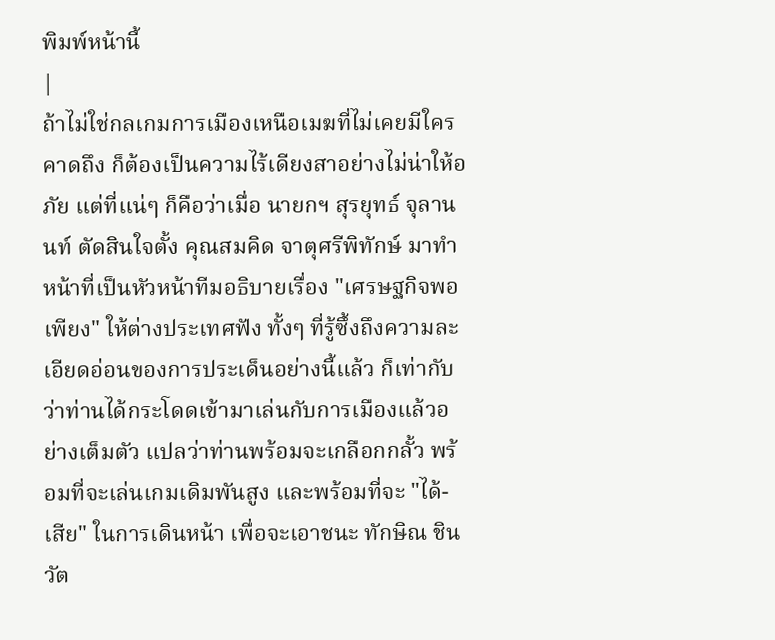พิมพ์หน้านี้
|
ถ้าไม่ใช่กลเกมการเมืองเหนือเมฆที่ไม่เคยมีใครคาดถึง ก็ต้องเป็นความไร้เดียงสาอย่างไม่น่าให้อภัย แต่ที่แน่ๆ ก็คือว่าเมื่อ นายกฯ สุรยุทธ์ จุลานนท์ ตัดสินใจตั้ง คุณสมคิด จาตุศรีพิทักษ์ มาทำหน้าที่เป็นหัวหน้าทีมอธิบายเรื่อง "เศรษฐกิจพอเพียง" ให้ต่างประเทศฟัง ทั้งๆ ที่รู้ซึ้งถึงความละเอียดอ่อนของการประเด็นอย่างนี้แล้ว ก็เท่ากับว่าท่านได้กระโดดเข้ามาเล่นกับการเมืองแล้วอย่างเต็มตัว แปลว่าท่านพร้อมจะเกลือกกลั้ว พร้อมที่จะเล่นเกมเดิมพันสูง และพร้อมที่จะ "ได้-เสีย" ในการเดินหน้า เพื่อจะเอาชนะ ทักษิณ ชินวัต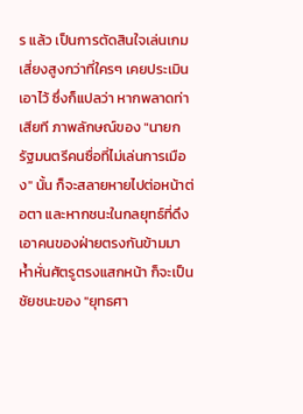ร แล้ว เป็นการตัดสินใจเล่นเกมเสี่ยงสูงกว่าที่ใครๆ เคยประเมินเอาไว้ ซึ่งก็แปลว่า หากพลาดท่าเสียที ภาพลักษณ์ของ "นายกรัฐมนตรีคนซื่อที่ไม่เล่นการเมือง" นั้น ก็จะสลายหายไปต่อหน้าต่อตา และหากชนะในกลยุทธ์ที่ดึงเอาคนของฝ่ายตรงกันข้ามมาห้ำหั่นศัตรูตรงแสกหน้า ก็จะเป็นชัยชนะของ "ยุทธศา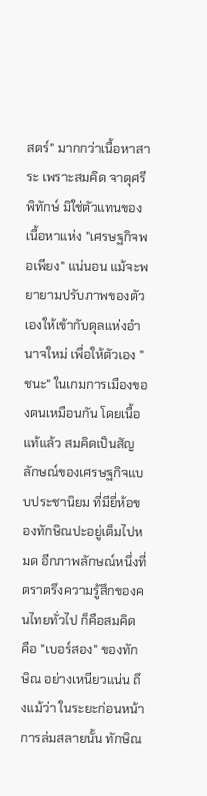สตร์" มากกว่าเนื้อหาสาระ เพราะสมคิด จาตุศรีพิทักษ์ มิใช่ตัวแทนของเนื้อหาแห่ง "เศรษฐกิจพอเพียง" แน่นอน แม้จะพยายามปรับภาพของตัวเองให้เข้ากับดุลแห่งอำนาจใหม่ เพื่อให้ตัวเอง "ชนะ" ในเกมการเมืองของตนเหมือนกัน โดยเนื้อแท้แล้ว สมคิดเป็นสัญลักษณ์ของเศรษฐกิจแบบประชานิยม ที่มียี่ห้อของทักษิณปะอยู่เต็มไปหมด อีกภาพลักษณ์หนึ่งที่ตราตรึงความรู้สึกของคนไทยทั่วไป ก็คือสมคิด คือ "เบอร์สอง" ของทักษิณ อย่างเหนียวแน่น ถึงแม้ว่า ในระยะก่อนหน้าการล่มสลายนั้น ทักษิณ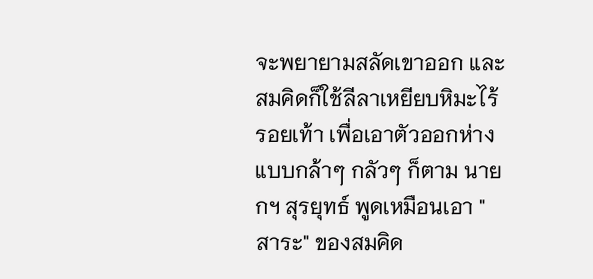จะพยายามสลัดเขาออก และสมคิดก็ใช้ลีลาเหยียบหิมะไร้รอยเท้า เพื่อเอาตัวออกห่างแบบกล้าๆ กลัวๆ ก็ตาม นายกฯ สุรยุทธ์ พูดเหมือนเอา "สาระ" ของสมคิด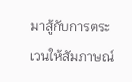มาสู้กับการตระเวนให้สัมภาษณ์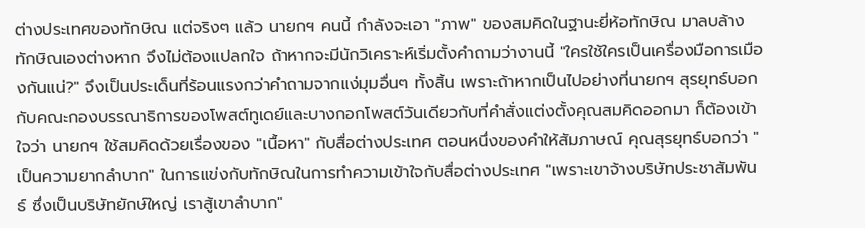ต่างประเทศของทักษิณ แต่จริงๆ แล้ว นายกฯ คนนี้ กำลังจะเอา "ภาพ" ของสมคิดในฐานะยี่ห้อทักษิณ มาลบล้างทักษิณเองต่างหาก จึงไม่ต้องแปลกใจ ถ้าหากจะมีนักวิเคราะห์เริ่มตั้งคำถามว่างานนี้ "ใครใช้ใครเป็นเครื่องมือการเมืองกันแน่?" จึงเป็นประเด็นที่ร้อนแรงกว่าคำถามจากแง่มุมอื่นๆ ทั้งสิ้น เพราะถ้าหากเป็นไปอย่างที่นายกฯ สุรยุทธ์บอกกับคณะกองบรรณาธิการของโพสต์ทูเดย์และบางกอกโพสต์วันเดียวกับที่คำสั่งแต่งตั้งคุณสมคิดออกมา ก็ต้องเข้าใจว่า นายกฯ ใช้สมคิดด้วยเรื่องของ "เนื้อหา" กับสื่อต่างประเทศ ตอนหนึ่งของคำให้สัมภาษณ์ คุณสุรยุทธ์บอกว่า "เป็นความยากลำบาก" ในการแข่งกับทักษิณในการทำความเข้าใจกับสื่อต่างประเทศ "เพราะเขาจ้างบริษัทประชาสัมพันธ์ ซึ่งเป็นบริษัทยักษ์ใหญ่ เราสู้เขาลำบาก"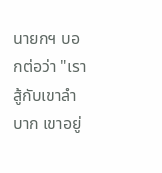นายกฯ บอกต่อว่า "เราสู้กับเขาลำบาก เขาอยู่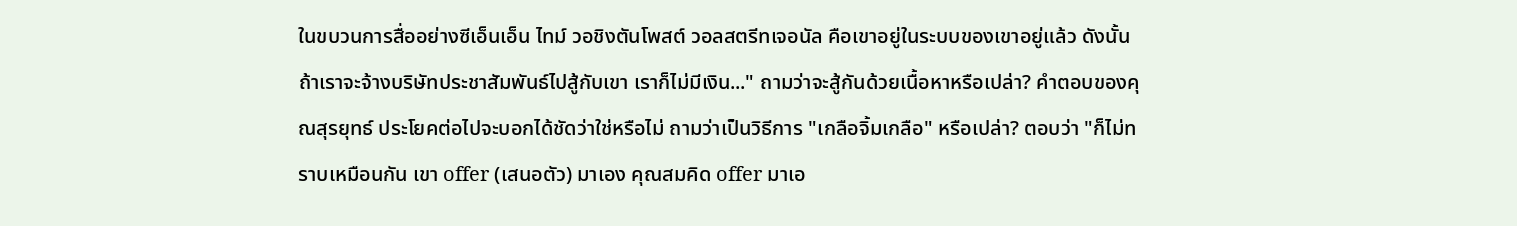ในขบวนการสื่ออย่างซีเอ็นเอ็น ไทม์ วอชิงตันโพสต์ วอลสตรีทเจอนัล คือเขาอยู่ในระบบของเขาอยู่แล้ว ดังนั้น ถ้าเราจะจ้างบริษัทประชาสัมพันธ์ไปสู้กับเขา เราก็ไม่มีเงิน..." ถามว่าจะสู้กันด้วยเนื้อหาหรือเปล่า? คำตอบของคุณสุรยุทธ์ ประโยคต่อไปจะบอกได้ชัดว่าใช่หรือไม่ ถามว่าเป็นวิธีการ "เกลือจิ้มเกลือ" หรือเปล่า? ตอบว่า "ก็ไม่ทราบเหมือนกัน เขา offer (เสนอตัว) มาเอง คุณสมคิด offer มาเอ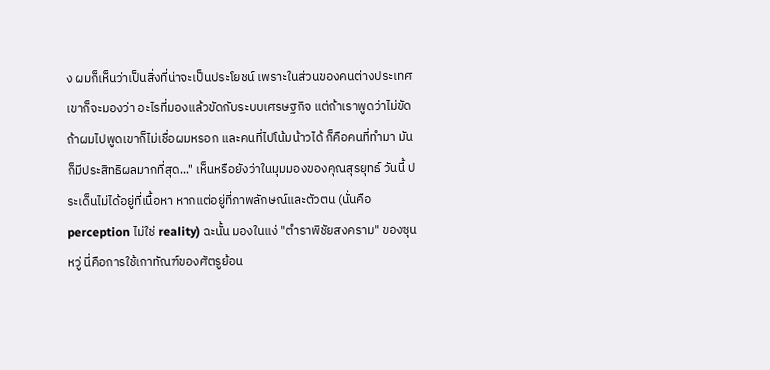ง ผมก็เห็นว่าเป็นสิ่งที่น่าจะเป็นประโยชน์ เพราะในส่วนของคนต่างประเทศเขาก็จะมองว่า อะไรที่มองแล้วขัดกับระบบเศรษฐกิจ แต่ถ้าเราพูดว่าไม่ขัด ถ้าผมไปพูดเขาก็ไม่เชื่อผมหรอก และคนที่ไปโน้มน้าวได้ ก็คือคนที่ทำมา มันก็มีประสิทธิผลมากที่สุด..." เห็นหรือยังว่าในมุมมองของคุณสุรยุทธ์ วันนี้ ประเด็นไม่ได้อยู่ที่เนื้อหา หากแต่อยู่ที่ภาพลักษณ์และตัวตน (นั่นคือ perception ไม่ใช่ reality) ฉะนั้น มองในแง่ "ตำราพิชัยสงคราม" ของซุนหวู่ นี่คือการใช้เกาทัณฑ์ของศัตรูย้อน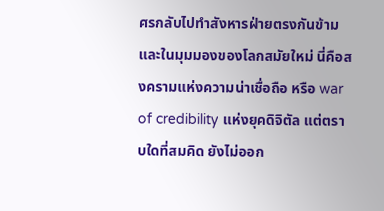ศรกลับไปทำสังหารฝ่ายตรงกันข้าม และในมุมมองของโลกสมัยใหม่ นี่คือสงครามแห่งความน่าเชื่อถือ หรือ war of credibility แห่งยุคดิจิตัล แต่ตราบใดที่สมคิด ยังไม่ออก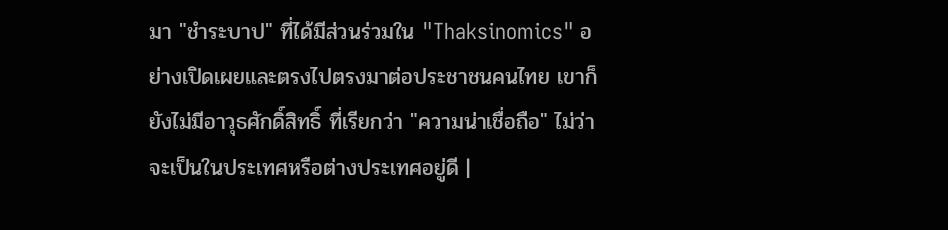มา "ชำระบาป" ที่ได้มีส่วนร่วมใน "Thaksinomics" อย่างเปิดเผยและตรงไปตรงมาต่อประชาชนคนไทย เขาก็ยังไม่มีอาวุธศักดิ์สิทธิ์ ที่เรียกว่า "ความน่าเชื่อถือ" ไม่ว่าจะเป็นในประเทศหรือต่างประเทศอยู่ดี |